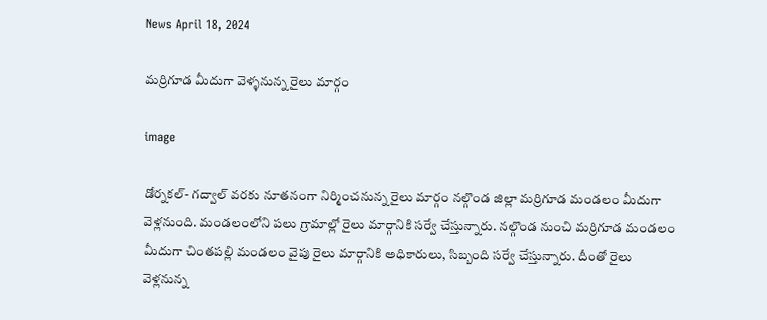News April 18, 2024

మర్రిగూడ మీదుగా వెళ్ళనున్న రైలు మార్గం

image

డోర్నకల్- గద్వాల్ వరకు నూతనంగా నిర్మించనున్న రైలు మార్గం నల్గొండ జిల్లా మర్రిగూడ మండలం మీదుగా వెళ్లనుంది. మండలంలోని పలు గ్రామాల్లో రైలు మార్గానికి సర్వే చేస్తున్నారు. నల్గొండ నుంచి మర్రిగూడ మండలం మీదుగా చింతపల్లి మండలం వైపు రైలు మార్గానికి అధికారులు, సిబ్బంది సర్వే చేస్తున్నారు. దీంతో రైలు వెళ్లనున్న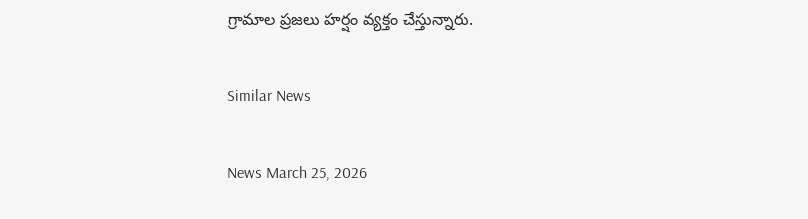గ్రామాల ప్రజలు హర్షం వ్యక్తం చేస్తున్నారు.

Similar News

News March 25, 2026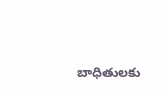బాధితులకు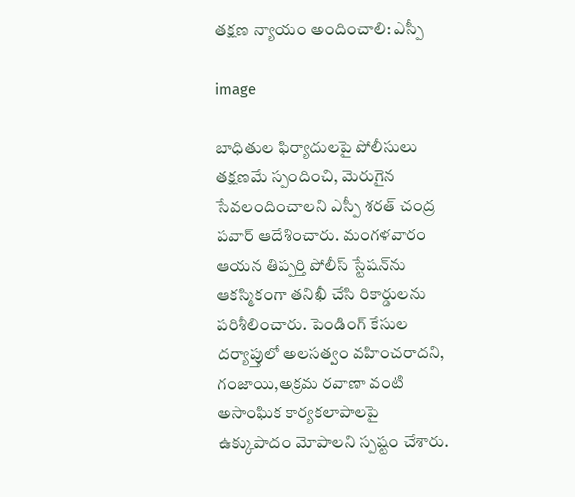తక్షణ న్యాయం అందించాలి: ఎస్పీ

image

బాధితుల ఫిర్యాదులపై పోలీసులు తక్షణమే స్పందించి, మెరుగైన సేవలందించాలని ఎస్పీ శరత్ చంద్ర పవార్ ఆదేశించారు. మంగళవారం ఆయన తిప్పర్తి పోలీస్ స్టేషన్‌ను ఆకస్మికంగా తనిఖీ చేసి రికార్డులను పరిశీలించారు. పెండింగ్ కేసుల దర్యాప్తులో అలసత్వం వహించరాదని, గంజాయి,అక్రమ రవాణా వంటి అసాంఘిక కార్యకలాపాలపై ఉక్కుపాదం మోపాలని స్పష్టం చేశారు.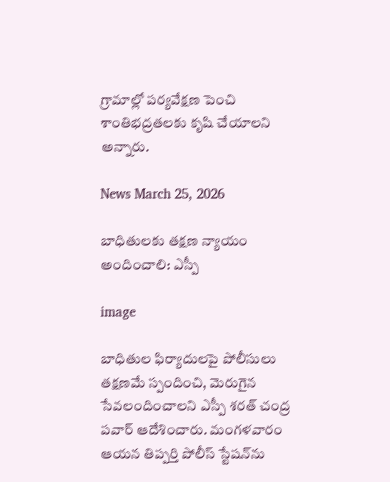గ్రామాల్లో పర్యవేక్షణ పెంచి శాంతిభద్రతలకు కృషి చేయాలని అన్నారు.

News March 25, 2026

బాధితులకు తక్షణ న్యాయం అందించాలి: ఎస్పీ

image

బాధితుల ఫిర్యాదులపై పోలీసులు తక్షణమే స్పందించి, మెరుగైన సేవలందించాలని ఎస్పీ శరత్ చంద్ర పవార్ ఆదేశించారు. మంగళవారం ఆయన తిప్పర్తి పోలీస్ స్టేషన్‌ను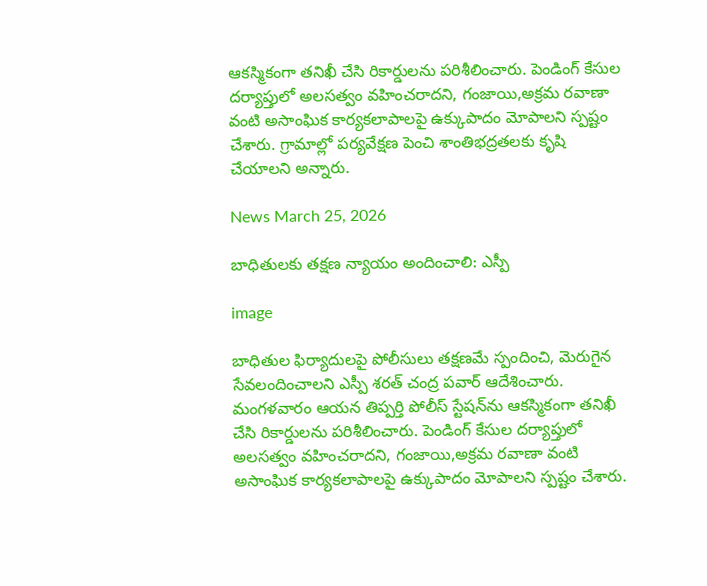ఆకస్మికంగా తనిఖీ చేసి రికార్డులను పరిశీలించారు. పెండింగ్ కేసుల దర్యాప్తులో అలసత్వం వహించరాదని, గంజాయి,అక్రమ రవాణా వంటి అసాంఘిక కార్యకలాపాలపై ఉక్కుపాదం మోపాలని స్పష్టం చేశారు. గ్రామాల్లో పర్యవేక్షణ పెంచి శాంతిభద్రతలకు కృషి చేయాలని అన్నారు.

News March 25, 2026

బాధితులకు తక్షణ న్యాయం అందించాలి: ఎస్పీ

image

బాధితుల ఫిర్యాదులపై పోలీసులు తక్షణమే స్పందించి, మెరుగైన సేవలందించాలని ఎస్పీ శరత్ చంద్ర పవార్ ఆదేశించారు. మంగళవారం ఆయన తిప్పర్తి పోలీస్ స్టేషన్‌ను ఆకస్మికంగా తనిఖీ చేసి రికార్డులను పరిశీలించారు. పెండింగ్ కేసుల దర్యాప్తులో అలసత్వం వహించరాదని, గంజాయి,అక్రమ రవాణా వంటి అసాంఘిక కార్యకలాపాలపై ఉక్కుపాదం మోపాలని స్పష్టం చేశారు.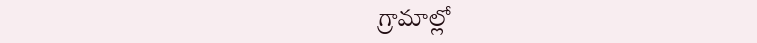గ్రామాల్లో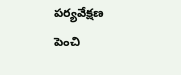పర్యవేక్షణ పెంచి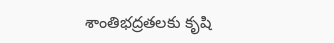శాంతిభద్రతలకు కృషి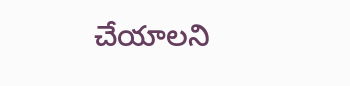చేయాలని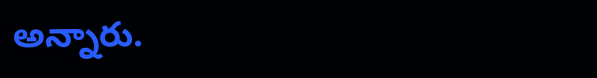అన్నారు.